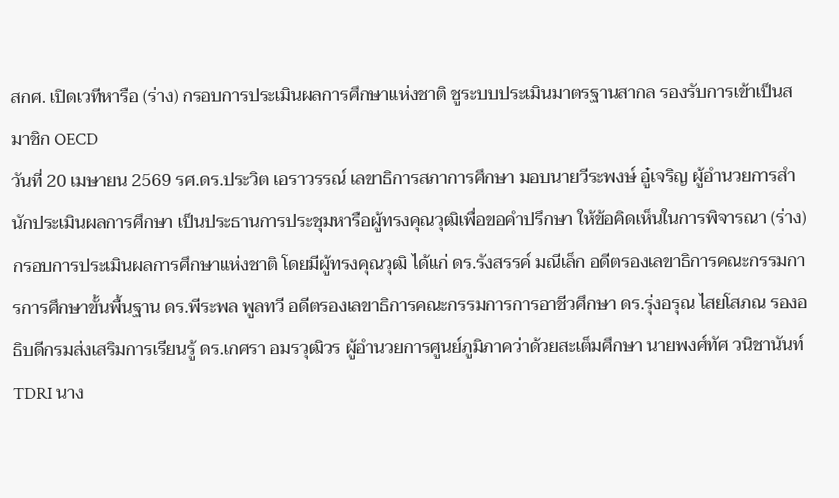สกศ. เปิดเวทีหารือ (ร่าง) กรอบการประเมินผลการศึกษาแห่งชาติ ชูระบบประเมินมาตรฐานสากล รองรับการเข้าเป็นสมาชิก OECD
วันที่ 20 เมษายน 2569 รศ.ดร.ประวิต เอราวรรณ์ เลขาธิการสภาการศึกษา มอบนายวีระพงษ์ อู๋เจริญ ผู้อำนวยการสำนักประเมินผลการศึกษา เป็นประธานการประชุมหารือผู้ทรงคุณวุฒิเพื่อขอคำปรึกษา ให้ข้อคิดเห็นในการพิจารณา (ร่าง) กรอบการประเมินผลการศึกษาแห่งชาติ โดยมีผู้ทรงคุณวุฒิ ได้แก่ ดร.รังสรรค์ มณีเล็ก อดีตรองเลขาธิการคณะกรรมการการศึกษาขั้นพื้นฐาน ดร.พีระพล พูลทวี อดีตรองเลขาธิการคณะกรรมการการอาชีวศึกษา ดร.รุ่งอรุณ ไสยโสภณ รองอธิบดีกรมส่งเสริมการเรียนรู้ ดร.เกศรา อมรวุฒิวร ผู้อำนวยการศูนย์ภูมิภาคว่าด้วยสะเต็มศึกษา นายพงศ์ทัศ วนิชานันท์ TDRI นาง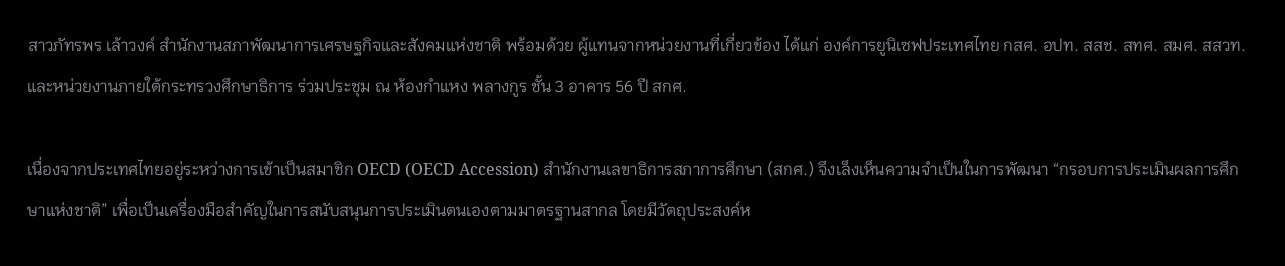สาวภัทรพร เล้าวงค์ สำนักงานสภาพัฒนาการเศรษฐกิจและสังคมแห่งชาติ พร้อมด้วย ผู้แทนจากหน่วยงานที่เกี่ยวข้อง ได้แก่ องค์การยูนิเซฟประเทศไทย กสศ. อปท. สสช. สทศ. สมศ. สสวท. และหน่วยงานภายใต้กระทรวงศึกษาธิการ ร่วมประชุม ณ ห้องกำแหง พลางกูร ชั้น 3 อาคาร 56 ปี สกศ.

เนื่องจากประเทศไทยอยู่ระหว่างการเข้าเป็นสมาชิก OECD (OECD Accession) สำนักงานเลขาธิการสภาการศึกษา (สกศ.) จึงเล็งเห็นความจำเป็นในการพัฒนา “กรอบการประเมินผลการศึกษาแห่งชาติ” เพื่อเป็นเครื่องมือสำคัญในการสนับสนุนการประเมินตนเองตามมาตรฐานสากล โดยมีวัตถุประสงค์ห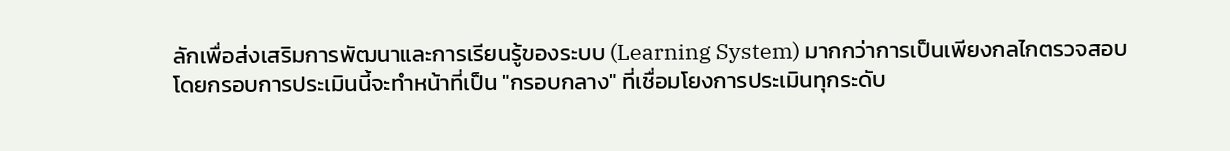ลักเพื่อส่งเสริมการพัฒนาและการเรียนรู้ของระบบ (Learning System) มากกว่าการเป็นเพียงกลไกตรวจสอบ โดยกรอบการประเมินนี้จะทำหน้าที่เป็น "กรอบกลาง" ที่เชื่อมโยงการประเมินทุกระดับ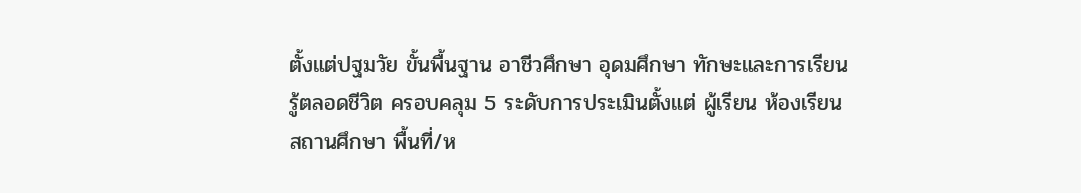ตั้งแต่ปฐมวัย ขั้นพื้นฐาน อาชีวศึกษา อุดมศึกษา ทักษะและการเรียนรู้ตลอดชีวิต ครอบคลุม 5 ระดับการประเมินตั้งแต่ ผู้เรียน ห้องเรียน สถานศึกษา พื้นที่/ห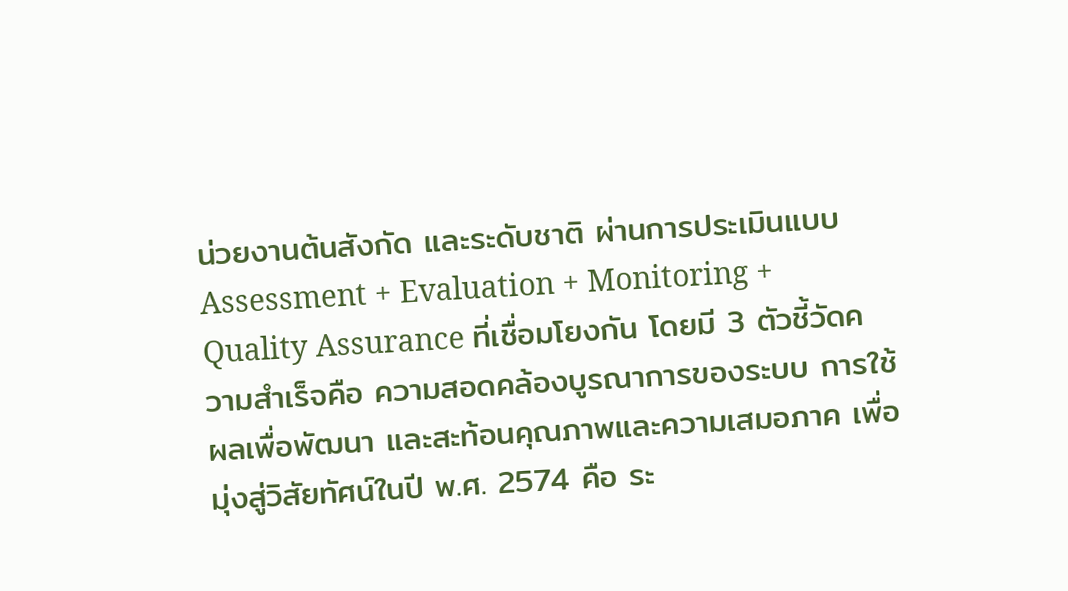น่วยงานต้นสังกัด และระดับชาติ ผ่านการประเมินแบบ Assessment + Evaluation + Monitoring + Quality Assurance ที่เชื่อมโยงกัน โดยมี 3 ตัวชี้วัดความสำเร็จคือ ความสอดคล้องบูรณาการของระบบ การใช้ผลเพื่อพัฒนา และสะท้อนคุณภาพและความเสมอภาค เพื่อมุ่งสู่วิสัยทัศน์ในปี พ.ศ. 2574 คือ ระ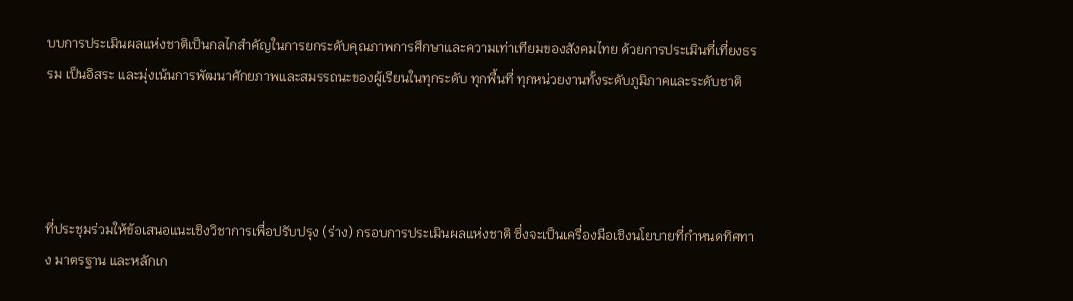บบการประเมินผลแห่งชาติเป็นกลไกสำคัญในการยกระดับคุณภาพการศึกษาและความเท่าเทียมของสังคมไทย ด้วยการประเมินที่เที่ยงธรรม เป็นอิสระ และมุ่งเน้นการพัฒนาศักยภาพและสมรรถนะของผู้เรียนในทุกระดับ ทุกพื้นที่ ทุกหน่วยงานทั้งระดับภูมิภาคและระดับชาติ




ที่ประชุมร่วมให้ข้อเสนอแนะเชิงวิชาการเพื่อปรับปรุง (ร่าง) กรอบการประเมินผลแห่งชาติ ซึ่งจะเป็นเครื่องมือเชิงนโยบายที่กำหนดทิศทาง มาตรฐาน และหลักเก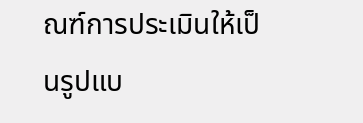ณฑ์การประเมินให้เป็นรูปแบ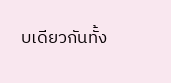บเดียวกันทั้ง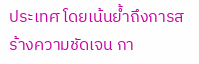ประเทศ โดยเน้นย้ำถึงการสร้างความชัดเจน กา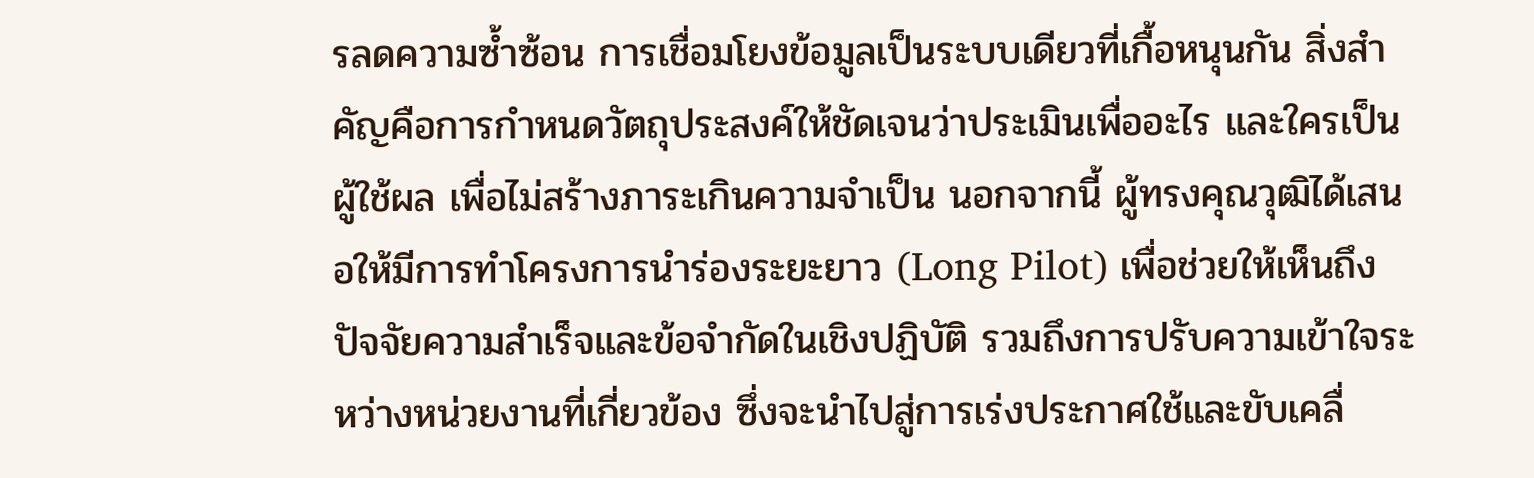รลดความซ้ำซ้อน การเชื่อมโยงข้อมูลเป็นระบบเดียวที่เกื้อหนุนกัน สิ่งสำคัญคือการกำหนดวัตถุประสงค์ให้ชัดเจนว่าประเมินเพื่ออะไร และใครเป็นผู้ใช้ผล เพื่อไม่สร้างภาระเกินความจำเป็น นอกจากนี้ ผู้ทรงคุณวุฒิได้เสนอให้มีการทำโครงการนำร่องระยะยาว (Long Pilot) เพื่อช่วยให้เห็นถึงปัจจัยความสำเร็จและข้อจำกัดในเชิงปฏิบัติ รวมถึงการปรับความเข้าใจระหว่างหน่วยงานที่เกี่ยวข้อง ซึ่งจะนำไปสู่การเร่งประกาศใช้และขับเคลื่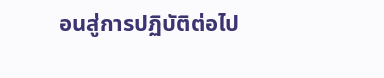อนสู่การปฏิบัติต่อไป